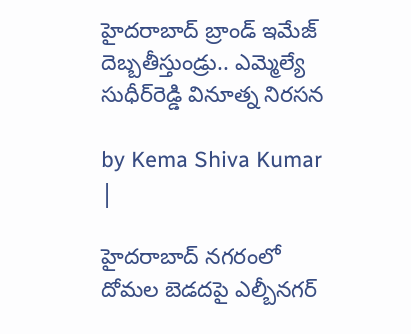హైదరాబాద్ బ్రాండ్ ఇమేజ్ దెబ్బతీస్తుండ్రు.. ఎమ్మెల్యే సుధీర్‌రెడ్డి వినూత్న నిరసన

by Kema Shiva Kumar |

హైదరాబాద్‌ నగరంలో దోమల బెడదపై ఎల్బీనగర్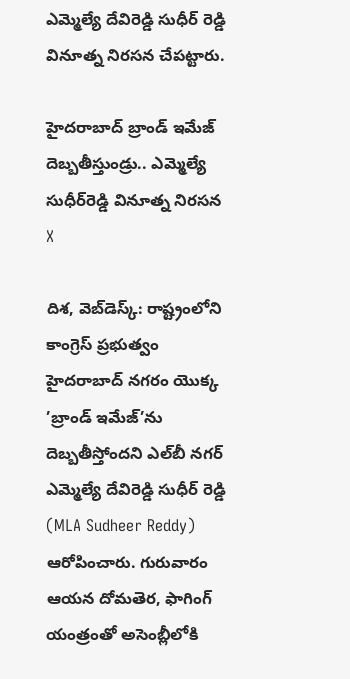ఎమ్మెల్యే దేవిరెడ్డి సుధీర్ రెడ్డి వినూత్న నిరసన చేపట్టారు.

హైదరాబాద్ బ్రాండ్ ఇమేజ్ దెబ్బతీస్తుండ్రు.. ఎమ్మెల్యే సుధీర్‌రెడ్డి వినూత్న నిరసన
X

దిశ, వెబ్‌డెస్క్: రాష్ట్రంలోని కాంగ్రెస్ ప్రభుత్వం హైదరాబాద్ నగరం యొక్క ’బ్రాండ్ ఇమేజ్’ను దెబ్బతీస్తోందని ఎల్‌బీ నగర్ ఎమ్మెల్యే దేవిరెడ్డి సుధీర్ రెడ్డి (MLA Sudheer Reddy) ఆరోపించారు. గురువారం ఆయన దోమతెర, ఫాగింగ్ యంత్రంతో అసెంబ్లీలోకి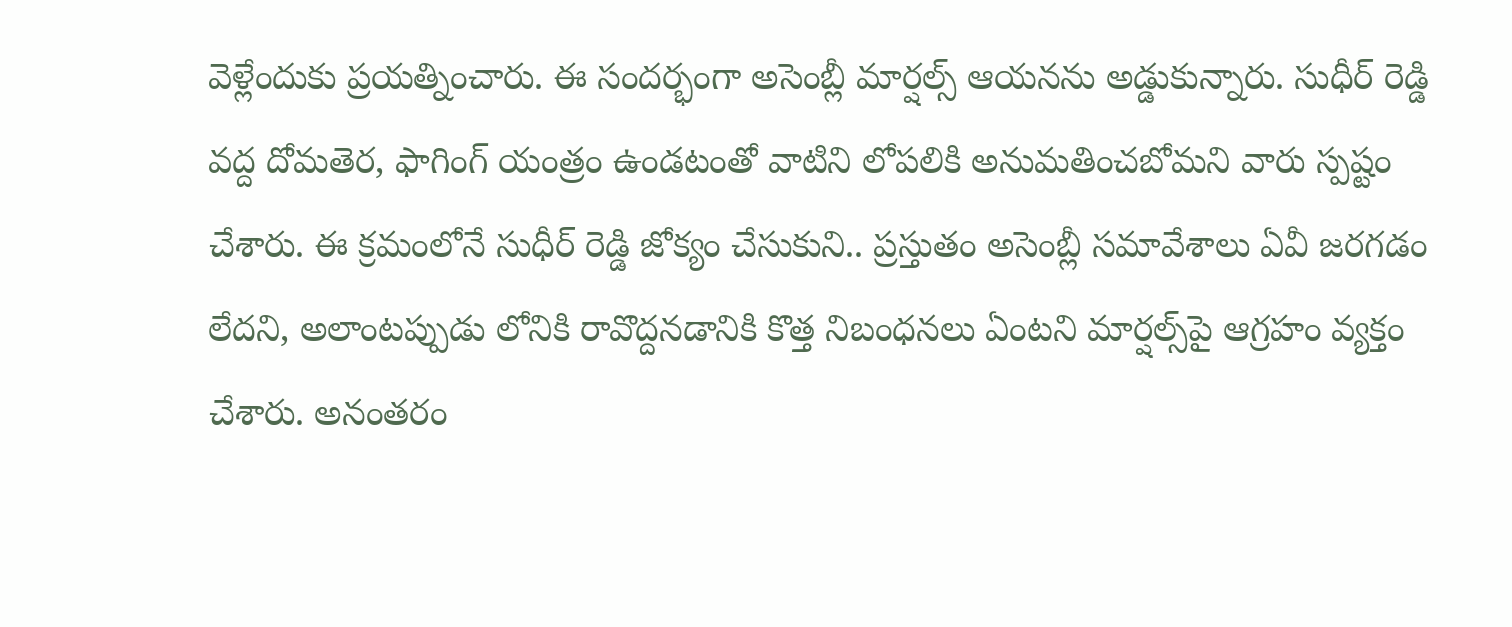వెళ్లేందుకు ప్రయత్నించారు. ఈ సందర్భంగా అసెంబ్లీ మార్షల్స్ ఆయనను అడ్డుకున్నారు. సుధీర్ రెడ్డి వద్ద దోమతెర, ఫాగింగ్ యంత్రం ఉండటంతో వాటిని లోపలికి అనుమతించబోమని వారు స్పష్టం చేశారు. ఈ క్రమంలోనే సుధీర్ రెడ్డి జోక్యం చేసుకుని.. ప్రస్తుతం అసెంబ్లీ సమావేశాలు ఏవీ జరగడం లేదని, అలాంటప్పుడు లోనికి రావొద్దనడానికి కొత్త నిబంధనలు ఏంటని మార్షల్స్‌పై ఆగ్రహం వ్యక్తం చేశారు. అనంతరం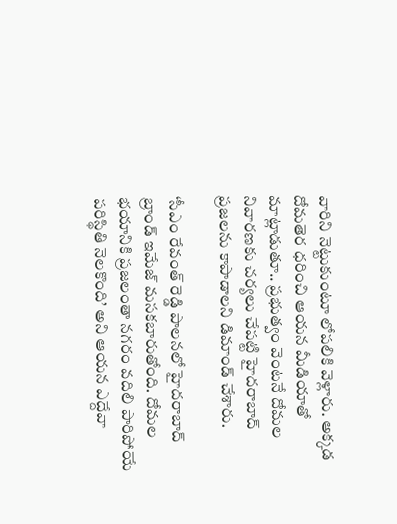వారిని నెట్టుకుంటూ లోపలికి వెళ్లారు. అక్కడ దోమతెర ధరించి ఆయన మీడియాతో మాట్లాడుతూ.. ప్రభుత్వం వెంటనే దోమల నివారణకు చర్యలు చేపట్టి హైదరాబాద్ ప్రజలను కాపాడాలని డిమాండ్ చేశారు.

‘సీఎం రేవంత్ రెడ్డి పాలనలో హైదరాబాద్ బ్రాండ్ ఇమేజ్ మసకబారుతోంది. దోమల భయానికి ప్రజలంతా నగరం వదిలి పారిపోయే పరిస్థితి నెలకొంది’ అని ఆయన ఎద్దేవా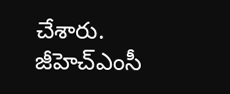చేశారు. జీహెచ్ఎంసీ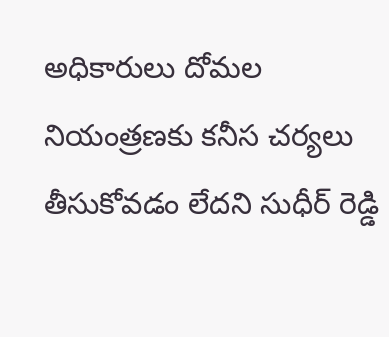అధికారులు దోమల నియంత్రణకు కనీస చర్యలు తీసుకోవడం లేదని సుధీర్ రెడ్డి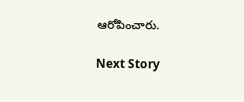ఆరోపించారు.

Next Story